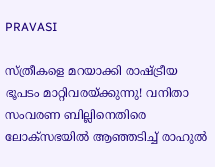PRAVASI

സ്ത്രീകളെ മറയാക്കി രാഷ്ട്രീയ ഭൂപടം മാറ്റിവരയ്ക്കുന്നു! വനിതാ സംവരണ ബില്ലിനെതിരെ ലോക്‌സഭയിൽ ആഞ്ഞടിച്ച് രാഹുൽ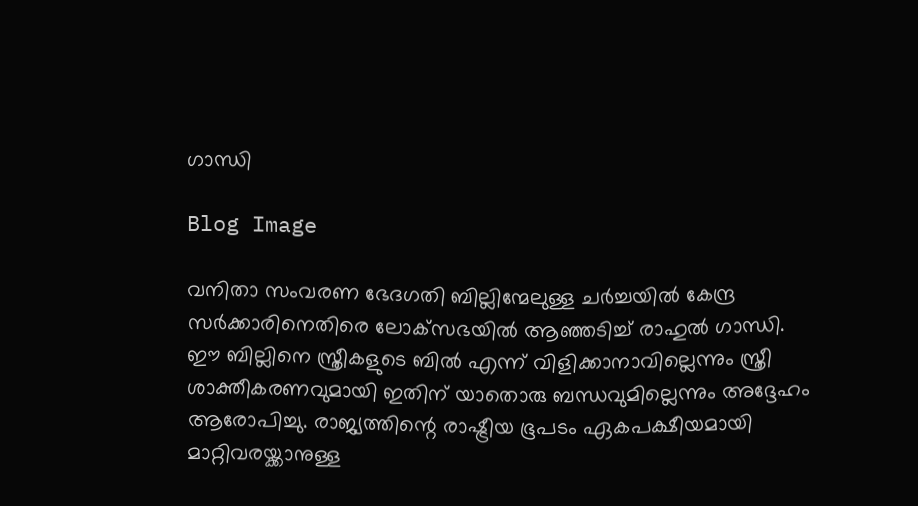ഗാന്ധി

Blog Image

വനിതാ സംവരണ ഭേദഗതി ബില്ലിന്മേലുള്ള ചർച്ചയിൽ കേന്ദ്ര സർക്കാരിനെതിരെ ലോക്‌സഭയിൽ ആഞ്ഞടിച്ച് രാഹുൽ ഗാന്ധി. ഈ ബില്ലിനെ സ്ത്രീകളുടെ ബിൽ എന്ന് വിളിക്കാനാവില്ലെന്നും സ്ത്രീ ശാക്തീകരണവുമായി ഇതിന് യാതൊരു ബന്ധവുമില്ലെന്നും അദ്ദേഹം ആരോപിച്ചു. രാജ്യത്തിന്റെ രാഷ്ട്രീയ ഭൂപടം ഏകപക്ഷീയമായി മാറ്റിവരയ്ക്കാനുള്ള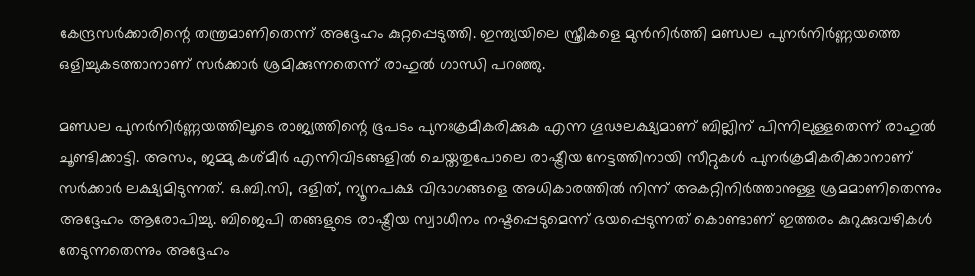കേന്ദ്രസർക്കാരിന്റെ തന്ത്രമാണിതെന്ന് അദ്ദേഹം കുറ്റപ്പെടുത്തി. ഇന്ത്യയിലെ സ്ത്രീകളെ മുൻനിർത്തി മണ്ഡല പുനർനിർണ്ണയത്തെ ഒളിച്ചുകടത്താനാണ് സർക്കാർ ശ്രമിക്കുന്നതെന്ന് രാഹുൽ ഗാന്ധി പറഞ്ഞു.

മണ്ഡല പുനർനിർണ്ണയത്തിലൂടെ രാജ്യത്തിന്റെ ഭൂപടം പുനഃക്രമീകരിക്കുക എന്ന ഗൂഢലക്ഷ്യമാണ് ബില്ലിന് പിന്നിലുള്ളതെന്ന് രാഹുൽ ചൂണ്ടിക്കാട്ടി. അസം, ജമ്മു കശ്മീർ എന്നിവിടങ്ങളിൽ ചെയ്തതുപോലെ രാഷ്ട്രീയ നേട്ടത്തിനായി സീറ്റുകൾ പുനർക്രമീകരിക്കാനാണ് സർക്കാർ ലക്ഷ്യമിടുന്നത്. ഒ.ബി.സി, ദളിത്, ന്യൂനപക്ഷ വിഭാഗങ്ങളെ അധികാരത്തിൽ നിന്ന് അകറ്റിനിർത്താനുള്ള ശ്രമമാണിതെന്നും അദ്ദേഹം ആരോപിച്ചു. ബിജെപി തങ്ങളുടെ രാഷ്ട്രീയ സ്വാധീനം നഷ്ടപ്പെടുമെന്ന് ഭയപ്പെടുന്നത് കൊണ്ടാണ് ഇത്തരം കുറുക്കുവഴികൾ തേടുന്നതെന്നും അദ്ദേഹം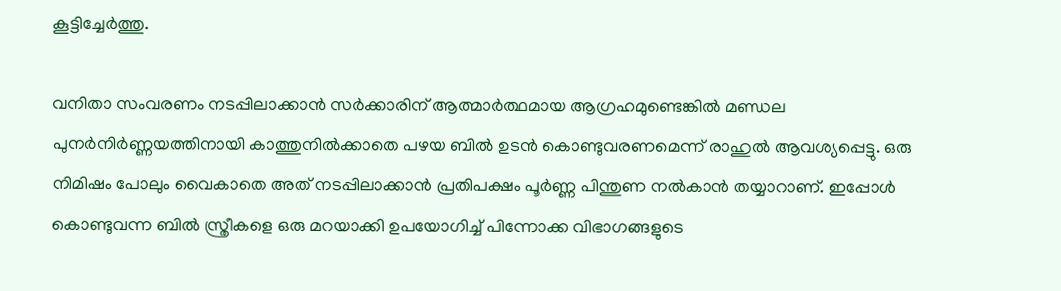കൂട്ടിച്ചേർത്തു.

വനിതാ സംവരണം നടപ്പിലാക്കാൻ സർക്കാരിന് ആത്മാർത്ഥമായ ആഗ്രഹമുണ്ടെങ്കിൽ മണ്ഡല പുനർനിർണ്ണയത്തിനായി കാത്തുനിൽക്കാതെ പഴയ ബിൽ ഉടൻ കൊണ്ടുവരണമെന്ന് രാഹുൽ ആവശ്യപ്പെട്ടു. ഒരു നിമിഷം പോലും വൈകാതെ അത് നടപ്പിലാക്കാൻ പ്രതിപക്ഷം പൂർണ്ണ പിന്തുണ നൽകാൻ തയ്യാറാണ്. ഇപ്പോൾ കൊണ്ടുവന്ന ബിൽ സ്ത്രീകളെ ഒരു മറയാക്കി ഉപയോഗിച്ച് പിന്നോക്ക വിഭാഗങ്ങളുടെ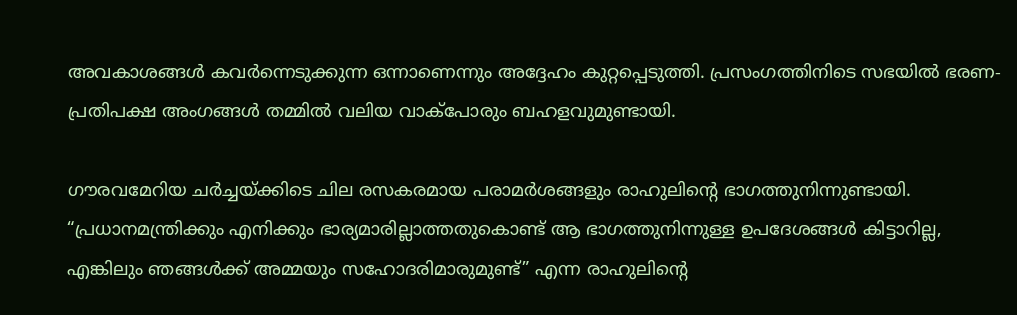അവകാശങ്ങൾ കവർന്നെടുക്കുന്ന ഒന്നാണെന്നും അദ്ദേഹം കുറ്റപ്പെടുത്തി. പ്രസംഗത്തിനിടെ സഭയിൽ ഭരണ-പ്രതിപക്ഷ അംഗങ്ങൾ തമ്മിൽ വലിയ വാക്പോരും ബഹളവുമുണ്ടായി.

ഗൗരവമേറിയ ചർച്ചയ്ക്കിടെ ചില രസകരമായ പരാമർശങ്ങളും രാഹുലിന്റെ ഭാഗത്തുനിന്നുണ്ടായി. “പ്രധാനമന്ത്രിക്കും എനിക്കും ഭാര്യമാരില്ലാത്തതുകൊണ്ട് ആ ഭാഗത്തുനിന്നുള്ള ഉപദേശങ്ങൾ കിട്ടാറില്ല, എങ്കിലും ഞങ്ങൾക്ക് അമ്മയും സഹോദരിമാരുമുണ്ട്” എന്ന രാഹുലിന്റെ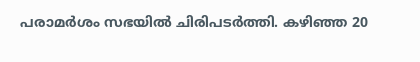പരാമർശം സഭയിൽ ചിരിപടർത്തി. കഴിഞ്ഞ 20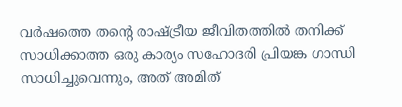വർഷത്തെ തന്റെ രാഷ്ട്രീയ ജീവിതത്തിൽ തനിക്ക് സാധിക്കാത്ത ഒരു കാര്യം സഹോദരി പ്രിയങ്ക ഗാന്ധി സാധിച്ചുവെന്നും, അത് അമിത്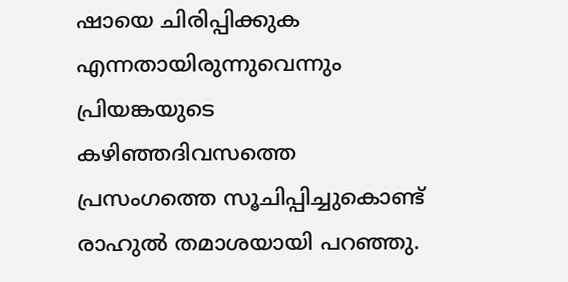ഷായെ ചിരിപ്പിക്കുക എന്നതായിരുന്നുവെന്നും പ്രിയങ്കയുടെ കഴിഞ്ഞദിവസത്തെ പ്രസംഗത്തെ സൂചിപ്പിച്ചുകൊണ്ട് രാഹുൽ തമാശയായി പറഞ്ഞു.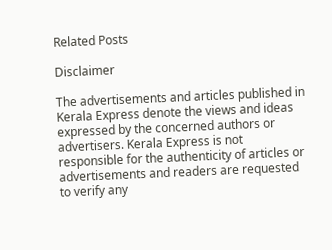Related Posts

Disclaimer

The advertisements and articles published in Kerala Express denote the views and ideas expressed by the concerned authors or advertisers. Kerala Express is not responsible for the authenticity of articles or advertisements and readers are requested to verify any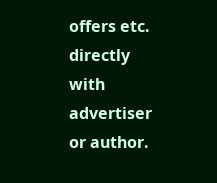offers etc. directly with advertiser or author.